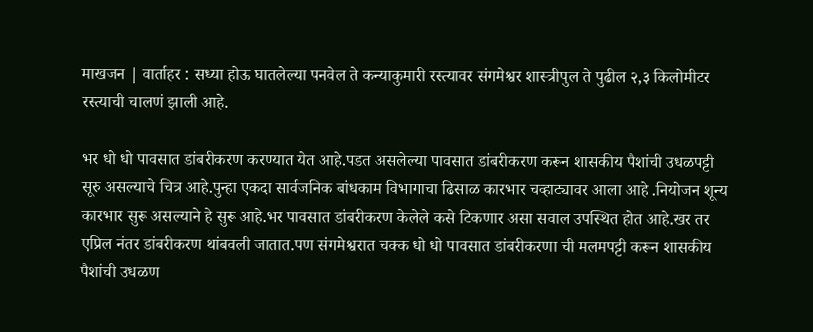माखजन | वार्ताहर : सध्या होऊ घातलेल्या पनवेल ते कन्याकुमारी रस्त्यावर संगमेश्वर शास्त्रीपुल ते पुढील २,३ किलोमीटर रस्त्याची चालणं झाली आहे.

भर धो धो पावसात डांबरीकरण करण्यात येत आहे.पडत असलेल्या पावसात डांबरीकरण करून शासकीय पैशांची उधळपट्टी सूरु असल्याचे चित्र आहे.पुन्हा एकदा सार्वजनिक बांधकाम विभागाचा ढिसाळ कारभार चव्हाट्यावर आला आहे .नियोजन शून्य कारभार सुरू असल्याने हे सुरू आहे.भर पावसात डांबरीकरण केलेले कसे टिकणार असा सवाल उपस्थित होत आहे.खर तर एप्रिल नंतर डांबरीकरण थांबवली जातात.पण संगमेश्वरात चक्क धो धो पावसात डांबरीकरणा ची मलमपट्टी करून शासकीय पैशांची उधळण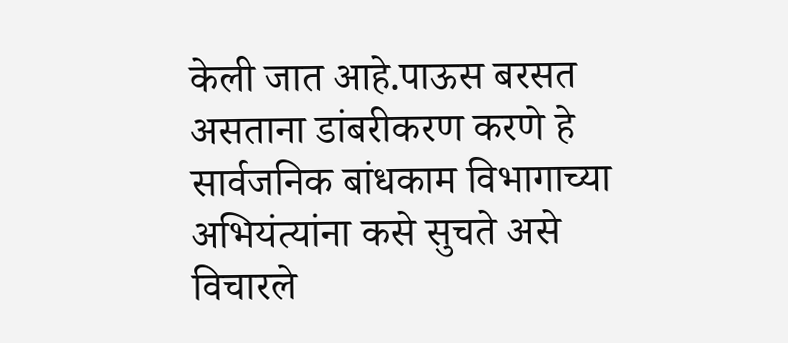केली जात आहे.पाऊस बरसत असताना डांबरीकरण करणे हे सार्वजनिक बांधकाम विभागाच्या अभियंत्यांना कसे सुचते असे विचारले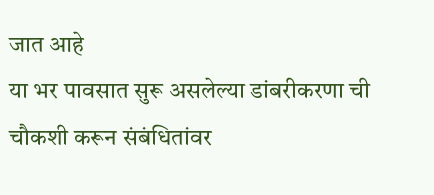जात आहे
या भर पावसात सुरू असलेल्या डांबरीकरणा ची चौकशी करून संबंधितांवर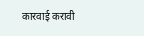कारवाई करावी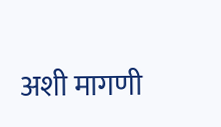अशी मागणी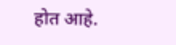होत आहे.